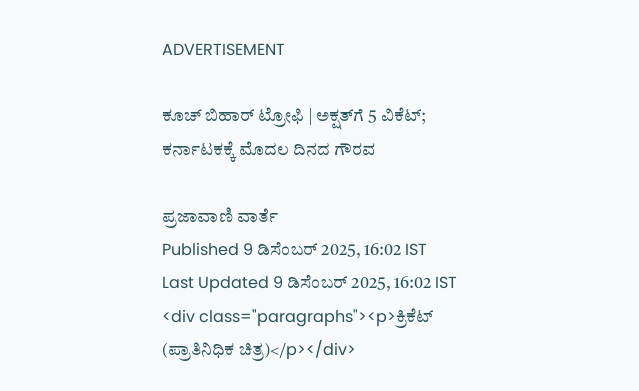ADVERTISEMENT

ಕೂಚ್‌ ಬಿಹಾರ್‌ ಟ್ರೋಫಿ | ಅಕ್ಷತ್‌ಗೆ 5 ವಿಕೆಟ್‌; ಕರ್ನಾಟಕಕ್ಕೆ ಮೊದಲ ದಿನದ ಗೌರವ

ಪ್ರಜಾವಾಣಿ ವಾರ್ತೆ
Published 9 ಡಿಸೆಂಬರ್ 2025, 16:02 IST
Last Updated 9 ಡಿಸೆಂಬರ್ 2025, 16:02 IST
<div class="paragraphs"><p>ಕ್ರಿಕೆಟ್‌ (ಪ್ರಾತಿನಿಧಿಕ ಚಿತ್ರ)</p></div>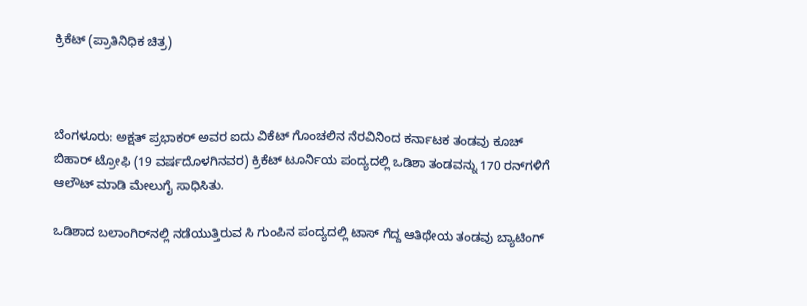ಕ್ರಿಕೆಟ್‌ (ಪ್ರಾತಿನಿಧಿಕ ಚಿತ್ರ)



ಬೆಂಗಳೂರು: ಅಕ್ಷತ್‌ ಪ್ರಭಾಕರ್‌ ಅವರ ಐದು ವಿಕೆಟ್‌ ಗೊಂಚಲಿನ ನೆರವಿನಿಂದ ಕರ್ನಾಟಕ ತಂಡವು ಕೂಚ್‌ ಬಿಹಾರ್‌ ಟ್ರೋಫಿ (19 ವರ್ಷದೊಳಗಿನವರ) ಕ್ರಿಕೆಟ್‌ ಟೂರ್ನಿಯ ಪಂದ್ಯದಲ್ಲಿ ಒಡಿಶಾ ತಂಡವನ್ನು 170 ರನ್‌ಗಳಿಗೆ ಆಲೌಟ್‌ ಮಾಡಿ ಮೇಲುಗೈ ಸಾಧಿಸಿತು.

ಒಡಿಶಾದ ಬಲಾಂಗಿರ್‌ನಲ್ಲಿ ನಡೆಯುತ್ತಿರುವ ಸಿ ಗುಂಪಿನ ಪಂದ್ಯದಲ್ಲಿ ಟಾಸ್‌ ಗೆದ್ದ ಆತಿಥೇಯ ತಂಡವು ಬ್ಯಾಟಿಂಗ್‌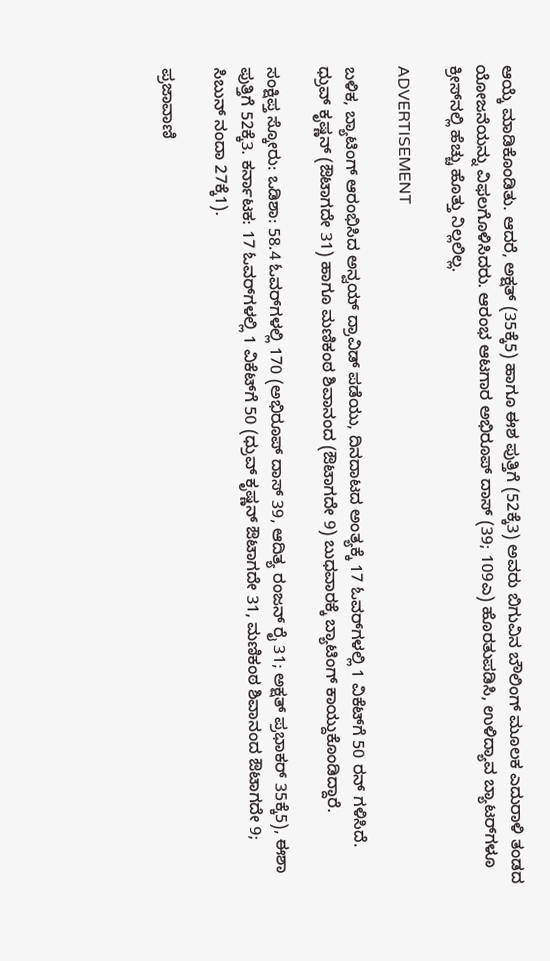ಆಯ್ಕೆ ಮಾಡಿಕೊಂಡಿತು. ಆದರೆ, ಅಕ್ಷತ್‌ (35ಕ್ಕೆ5) ಹಾಗೂ ಈಶ ಪುತ್ತಿಗೆ (52ಕ್ಕೆ3) ಅವರು ಬಿಗುವಿನ ಬೌಲಿಂಗ್‌ ಮೂಲಕ ಎದುರಾಳಿ ತಂಡದ ಯೋಜನೆಯನ್ನು ವಿಫಲಗೊಳಿಸಿದರು. ಆರಂಭ ಆಟಗಾರ ಅಭಿರೂಪ್‌ ದಾಸ್‌ (39; 109ಎ) ಹೊರತುಪಡಿಸಿ, ಉಳಿದ್ಯಾವ ಬ್ಯಾಟರ್‌ಗಳೂ ಕ್ರೀಸ್‌ನಲ್ಲಿ ಹೆಚ್ಚು ಹೊತ್ತು ನಿಲ್ಲಲಿಲ್ಲ.

ADVERTISEMENT

ಬಳಿಕ, ಬ್ಯಾಟಿಂಗ್‌ ಆರಂಭಿಸಿದ ಅನ್ವಯ್‌ ದ್ರಾವಿಡ್‌ ಪಡೆಯು, ದಿನದಾಟದ ಅಂತ್ಯಕ್ಕೆ 17 ಓವರ್‌ಗಳಲ್ಲಿ 1 ವಿಕೆಟ್‌ಗೆ 50 ರನ್‌ ಗಳಿಸಿದೆ. ಧ್ರುವ್‌ ಕೃಷ್ಣನ್‌ (ಔಟಾಗದೇ 31) ಹಾಗೂ ಮಣಿಕಂಠ ಶಿವಾನಂದ (ಔಟಾಗದೇ 9) ಬುಧವಾರಕ್ಕೆ ಬ್ಯಾಟಿಂಗ್‌ ಕಾಯ್ದುಕೊಂಡಿದ್ದಾರೆ.

ಸಂಕ್ಷಿಪ್ತ ಸ್ಕೋರು: ಒಡಿಶಾ: 58.4 ಓವರ್‌ಗಳಲ್ಲಿ 170 (ಅಭಿರೂಪ್‌ ದಾಸ್‌ 39, ಆದಿತ್ಯ ರಂಜನ್‌ ರೈ 31; ಅಕ್ಷತ್‌ ಪ್ರಭಾಕರ್‌ 35ಕ್ಕೆ5), ಈಶಾ ಪುತ್ತಿಗೆ 52ಕ್ಕೆ3. ಕರ್ನಾಟಕ: 17 ಓವರ್‌ಗಳಲ್ಲಿ 1 ವಿಕೆಟ್‌ಗೆ 50 (ಧ್ರುವ್‌ ಕೃಷ್ಣನ್‌ ಔಟಾಗದೇ 31, ಮಣಿಕಂಠ ಶಿವಾನಂದ ಔಟಾಗದೇ 9; ಸಿಬುನ್‌ ನಂದಾ 27ಕ್ಕೆ1).

ಪ್ರಜಾವಾಣಿ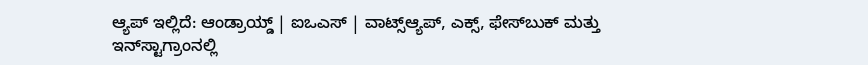ಆ್ಯಪ್ ಇಲ್ಲಿದೆ: ಆಂಡ್ರಾಯ್ಡ್ | ಐಒಎಸ್ | ವಾಟ್ಸ್ಆ್ಯಪ್, ಎಕ್ಸ್, ಫೇಸ್‌ಬುಕ್ ಮತ್ತು ಇನ್‌ಸ್ಟಾಗ್ರಾಂನಲ್ಲಿ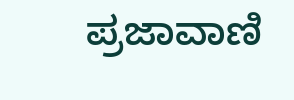ಪ್ರಜಾವಾಣಿ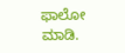ಫಾಲೋ ಮಾಡಿ.